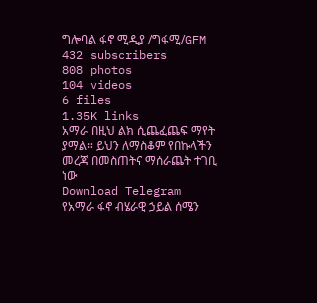ግሎባል ፋኖ ሚዲያ /ግፋሚ/GFM
432 subscribers
808 photos
104 videos
6 files
1.35K links
አማራ በዚህ ልክ ሲጨፈጨፍ ማየት ያማል። ይህን ለማስቆም የበኩላችን መረጃ በመስጠትና ማሰራጨት ተገቢ ነው
Download Telegram
የአማራ ፋኖ ብሄራዊ ኃይል ሰሜን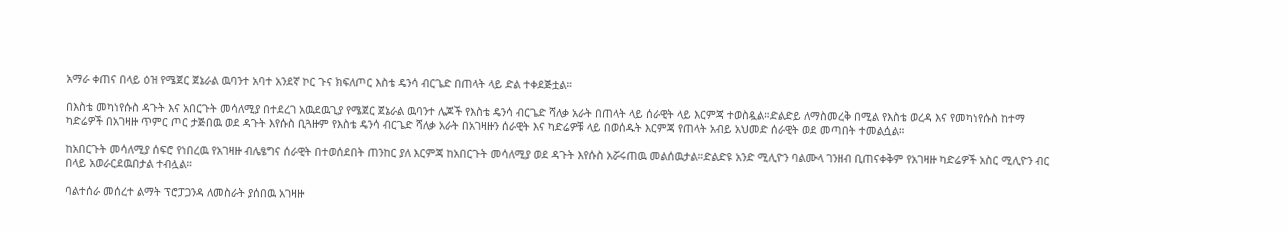አማራ ቀጠና በላይ ዕዝ የሜጀር ጀኔራል ዉባንተ አባተ አንደኛ ኮር ጉና ክፍለጦር እስቴ ዴንሳ ብርጌድ በጠላት ላይ ድል ተቀደጅቷል።

በእስቴ መካነየሱስ ዳጉት እና አበርጉት መሳለሚያ በተደረገ አዉደዉጊያ የሜጀር ጀኔራል ዉባንተ ሌጆች የእስቴ ዴንሳ ብርጌድ ሻለቃ አራት በጠላት ላይ ሰራዊት ላይ እርምጃ ተወስዷል።ድልድይ ለማስመረቅ በሚል የእስቴ ወረዳ እና የመካነየሱስ ከተማ ካድሬዎች በአገዛዙ ጥምር ጦር ታጅበዉ ወደ ዳጉት እየሱስ ቢጓዙም የእስቴ ዴንሳ ብርጌድ ሻለቃ አራት በአገዛዙን ሰራዊት እና ካድሬዎቹ ላይ በወሰዱት እርምጃ የጠላት አብይ አህመድ ሰራዊት ወደ መጣበት ተመልሷል።

ከአበርጉት መሳለሚያ ሰፍሮ የነበረዉ የአገዛዙ ብሌፄግና ሰራዊት በተወሰደበት ጠንከር ያለ እርምጃ ከአበርጉት መሳለሚያ ወደ ዳጉት እየሱስ አሯሩጠዉ መልሰዉታል።ድልድዩ አንድ ሚሊዮን ባልሙላ ገንዘብ ቢጠናቀቅም የአገዛዙ ካድሬዎች አስር ሚሊዮን ብር በላይ አወራርደዉበታል ተብሏል።

ባልተሰራ መሰረተ ልማት ፕሮፓጋንዳ ለመስራት ያሰበዉ አገዛዙ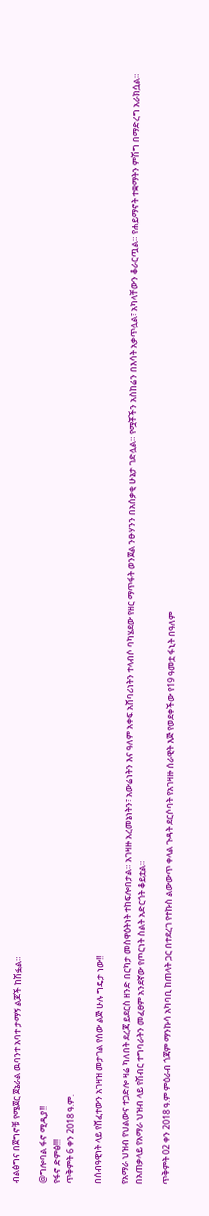ብልፅግና በጀግኖቹ የሜጀር ጀኔራል ዉባንተ አባተ ታማኝ ልጆች ከሽፏል።

@ግሎባል ፋኖ ሚዲያ!!
የፋኖ ድምፅ!!!
ጥቅምት 6 ቀን 2018 ዓ.ም.

በሰብዓዊነት ላይ የሸፈተውን አገዛዝ መታገል የሰው ልጅ ሁሉ ግዴታ ነው!!

የአማራ ህዝብ የህልውና ተጋድሎ ዛሬ ካለበት ደረጃ ይደርስ ዘንድ በርካታ መስዋዕትነት ተከፍሎበታል። አገዛዙ አረመኔነትን፣ አውሬነትን እና ዓለም አቀፍ አሸባሪነትን ተላብሶ ባካሄደው የዘር ማጥፋት ወንጀል ንፁሃንን በአሰቃቂ ሁኔታ ገድሏል። የሟቾችን አስከሬን በእሳት አቃጥሏል፣ አካላቸውን ቆራርጧል። የሐይማኖት ተቋማትን ምሽግ በማድረግ አራክሷል።
በአጠቃላይ የአማራ ህዝብ ላይ የሽብር ተግባራትን መፈፀም አንደኛው የጦርነት ስልት አድርጎት ቆይቷል።

ጥቅምት 02 ቀን 2018 ዓ.ም ምዕራብ ጎጃም ማንኩሳ አካባቢ ከጠላት ጋር በተደረገ የተኩስ ልውውጥ ቀላል ጉዳት ደርሶባት የአገዛዙ ሰራዊት እጅ የወደቀችው የ19 ዓመቷ ፋኒት በዓለም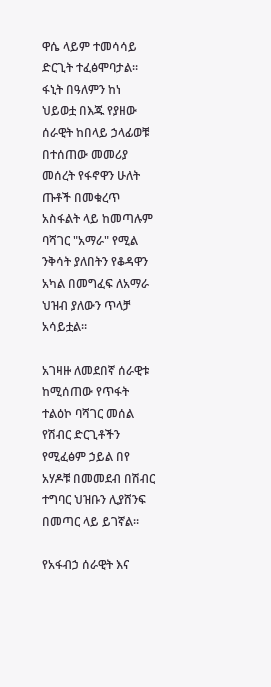ዋሴ ላይም ተመሳሳይ ድርጊት ተፈፅሞባታል። ፋኒት በዓለምን ከነ ህይወቷ በእጁ የያዘው ሰራዊት ከበላይ ኃላፊወቹ በተሰጠው መመሪያ መሰረት የፋኖዋን ሁለት ጡቶች በመቁረጥ አስፋልት ላይ ከመጣሉም ባሻገር "አማራ" የሚል ንቅሳት ያለበትን የቆዳዋን አካል በመግፈፍ ለአማራ ህዝብ ያለውን ጥላቻ አሳይቷል።

አገዛዙ ለመደበኛ ሰራዊቱ ከሚሰጠው የጥፋት ተልዕኮ ባሻገር መሰል የሽብር ድርጊቶችን የሚፈፅም ኃይል በየ አሃዶቹ በመመደብ በሽብር ተግባር ህዝቡን ሊያሸንፍ በመጣር ላይ ይገኛል።

የአፋብኃ ሰራዊት እና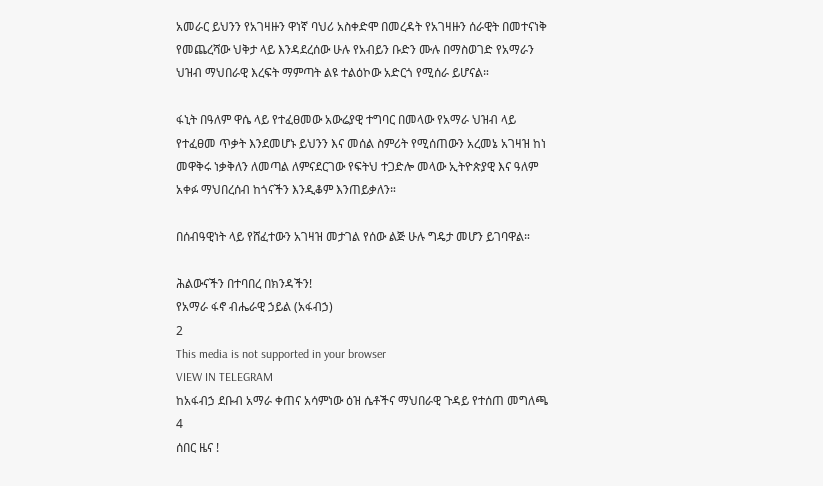አመራር ይህንን የአገዛዙን ዋነኛ ባህሪ አስቀድሞ በመረዳት የአገዛዙን ሰራዊት በመተናነቅ የመጨረሻው ህቅታ ላይ እንዳደረሰው ሁሉ የአብይን ቡድን ሙሉ በማስወገድ የአማራን ህዝብ ማህበራዊ እረፍት ማምጣት ልዩ ተልዕኮው አድርጎ የሚሰራ ይሆናል።

ፋኒት በዓለም ዋሴ ላይ የተፈፀመው አውሬያዊ ተግባር በመላው የአማራ ህዝብ ላይ የተፈፀመ ጥቃት እንደመሆኑ ይህንን እና መሰል ስምሪት የሚሰጠውን አረመኔ አገዛዝ ከነ መዋቅሩ ነቃቅለን ለመጣል ለምናደርገው የፍትህ ተጋድሎ መላው ኢትዮጵያዊ እና ዓለም አቀፉ ማህበረሰብ ከጎናችን እንዲቆም እንጠይቃለን።

በሰብዓዊነት ላይ የሸፈተውን አገዛዝ መታገል የሰው ልጅ ሁሉ ግዴታ መሆን ይገባዋል።

ሕልውናችን በተባበረ በክንዳችን!
የአማራ ፋኖ ብሔራዊ ኃይል (አፋብኃ)
2
This media is not supported in your browser
VIEW IN TELEGRAM
ከአፋብኃ ደቡብ አማራ ቀጠና አሳምነው ዕዝ ሴቶችና ማህበራዊ ጉዳይ የተሰጠ መግለጫ
4
ሰበር ዜና !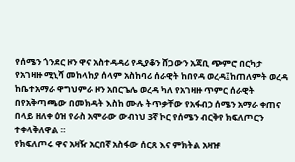የሰሜን ጎንደር ዞን ዋና አስተዳዳሪ የዲያቆን ሸጋውን አጃቢ ጭምሮ በርካታ የአገዛዙ ሚኒሻ መከላከያ ሰላም አስከባሪ ሰራዊት ከበየዳ ወረዳ፤ከጠለምት ወረዳ ከቤተአማራ ዋግህምራ ዞን አበርጌሌ ወረዳ ካለ የአገዛዙ ጥምር ሰራዊት በየአቅጣጫው በመክዳት እስከ ሙሉ ትጥቃቸው የአፋብኃ ሰሜን አማራ ቀጠና በላይ ዘለቀ ዕዝ የራስ አሞራው ውብነህ 3ኛ ኮር የሰሜን ብርቅየ ክፍለጦርን ተቀላቅለዋል ።
የክፍለጦሩ ዋና አዛዥ አርበኛ አስፋው ሰርጸ እና ምክትል አዛዡ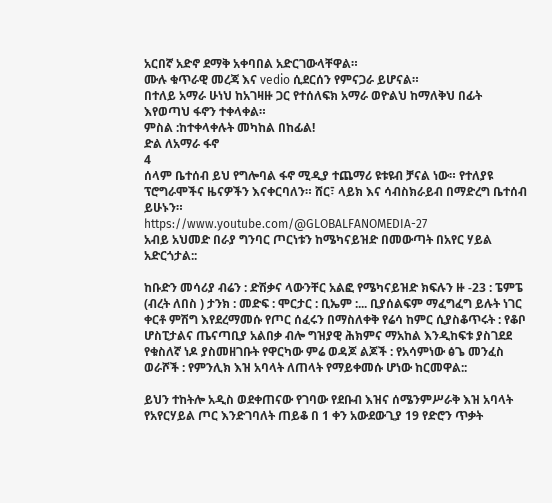አርበኛ አድኖ ደማቅ አቀባበል አድርገውላቸዋል።
ሙሉ ቁጥራዊ መረጃ እና vedio ሲደርሰን የምናጋራ ይሆናል።
በተለይ አማራ ሁነህ ከአገዛዙ ጋር የተሰለፍክ አማራ ወዮልህ ከማለቅህ በፊት እየወጣህ ፋኖን ተቀላቀል።
ምስል :ከተቀላቀሉት መካከል በከፊል!
ድል ለአማራ ፋኖ
4
ሰላም ቤተሰብ ይህ የግሎባል ፋኖ ሚዲያ ተጨማሪ ዩቱዩብ ቻናል ነው። የተለያዩ ፕሮግራሞችና ዜናዎችን እናቀርባለን። ሸር፣ ላይክ እና ሳብስክራይብ በማድረግ ቤተሰብ ይሁኑን።
https://www.youtube.com/@GLOBALFANOMEDIA-27
አብይ አህመድ በራያ ግንባር ጦርነቱን ከሜካናይዝድ በመውጣት በአየር ሃይል አድርጎታል::

ከቡድን መሳሪያ ብሬን : ድሽቃና ላውንቸር አልፎ የሜካናይዝድ ክፍሉን ዙ -23 : ፔምፔ (ብረት ለበስ ) ታንክ : መድፍ : ሞርታር : ቢኤም :... ቢያሰልፍም ማፈግፈግ ይሉት ነገር ቀርቶ ምሽግ እየደረማመሱ የጦር ሰፈሩን በማስለቀቅ የሬሳ ከምር ሲያስቆጥሩት : የቆቦ ሆስፒታልና ጤናጣቢያ አልበቃ ብሎ ግዝያዊ ሕክምና ማአከል እንዲከፍቱ ያስገደደ የቁስለኛ ነዶ ያስመዘገቡት የዋርካው ምሬ ወዳጆ ልጆች : የአሳምነው ፅጌ መንፈስ ወራሾች : የምንሊክ እዝ አባላት ለጠላት የማይቀመሱ ሆነው ከርመዋል::

ይህን ተከትሎ አዲስ ወደቀጠናው የገባው የደቡብ እዝና ሰሜንምሥራቅ እዝ አባላት የአየርሃይል ጦር እንድገባለት ጠይቆ በ 1 ቀን አውደውጊያ 19 የድሮን ጥቃት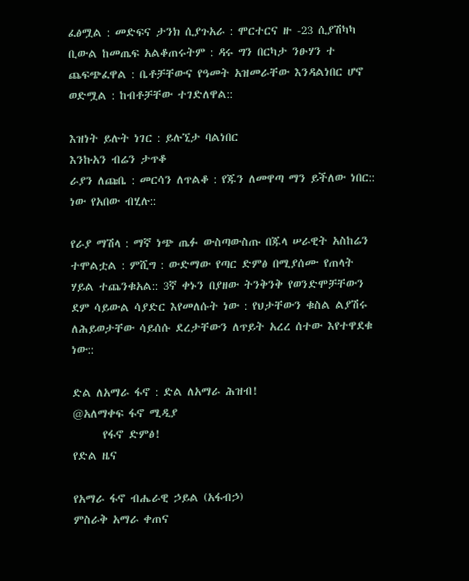ፈፅሟል : መድፍና ታንክ ሲያጉአራ : ሞርተርና ዙ -23 ሲያሽካካ ቢውል ከመጤፍ አልቆጠሩትም : ዳሩ ግን በርካታ ንፁሃን ተ ጨፍጭፈዋል : ቤቶቻቸውና የዓመት አዝመራቸው እንዳልነበር ሆኖ ወድሟል : ከብቶቻቸው ተገድለዋል::

እዝነት ይሉት ነገር : ይሉኚታ ባልነበር
እንኩአን ብሬን ታጥቆ
ራያን ለጩቤ : መርሳን ለጥልቆ : የጁን ለመዋጣ ማን ይችለው ነበር:: ነው የአበው ብሂሉ::

የራያ ማሽላ : ማኛ ነጭ ጤፉ ውስጣውስጡ በጁላ ሠራዊት አስከሬን ተሞልቷል : ምሺግ : ውድማው የጣር ድምፅ በሚያሰሙ የጠላት ሃይል ተጨንቁአል:: 3ኛ ቀኑን በያዘው ትንቅንቅ የወንድሞቻቸውን ደም ሳይውል ሳያድር እየመለሱት ነው : የህታቸውን ቁስል ልያሽሩ ለሕይወታቸው ሳይሰሱ ደረታቸውን ለጥይት አረረ ሰተው እየተዋደቁ ነው::

ድል ለአማራ ፋኖ : ድል ለአማራ ሕዝብ!
@አለማቀፍ ፋኖ ሚዲያ
      የፋኖ ድምፅ!
የድል ዜና

የአማራ ፋኖ ብሔራዊ ኃይል (አፋብኃ)
ምስራቅ አማራ ቀጠና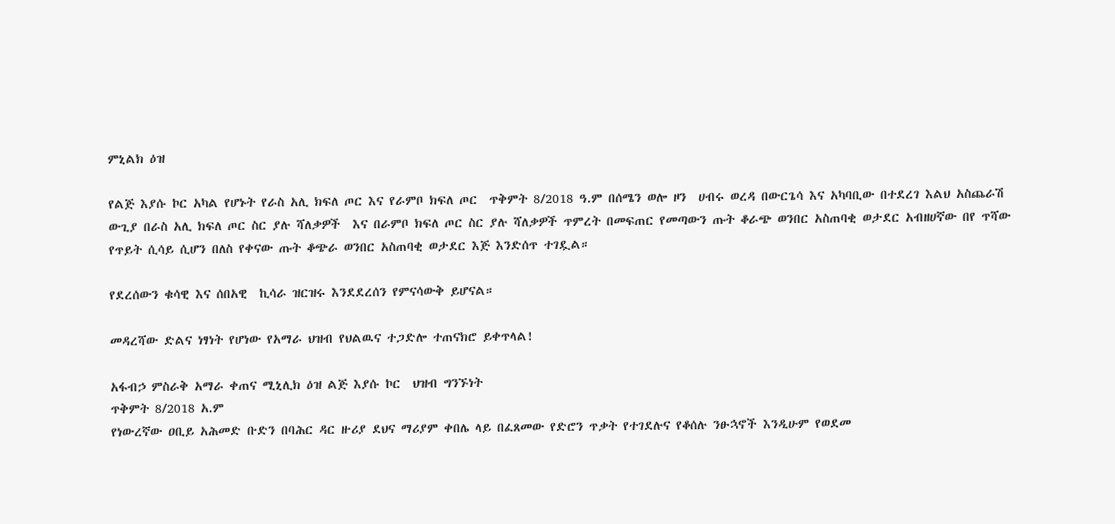ምኒልክ ዕዝ

የልጅ እያሱ ኮር አካል የሆኑት የራስ አሊ ክፍለ ጦር እና የራምቦ ክፍለ ጦር  ጥቅምት 8/2018 ዓ.ም በሰሜን ወሎ ዞን  ሀብሩ ወረዳ በውርጌሳ እና አካባቢው በተደረገ እልህ አስጨራሽ ውጊያ በራስ አሊ ክፍለ ጦር ስር ያሉ ሻለቃዎች  እና በራምቦ ክፍለ ጦር ስር ያሉ ሻለቃዎች ጥምረት በመፍጠር የመጣውን ጡት ቆራጭ ወንበር አስጠባቂ ወታደር አብዘሀኛው በየ ጥሻው የጥይት ሲሳይ ሲሆን በለስ የቀናው ጡት ቆጭራ ወንበር አስጠባቂ ወታደር እጅ እንድሰጥ ተገዷል።

የደረሰውን ቁሳዊ እና ሰበአዊ  ኪሳራ ዝርዝሩ እንደደረሰን የምናሳውቅ ይሆናል።

መዳረሻው ድልና ነፃነት የሆነው የአማራ ህዝብ የህልዉና ተጋድሎ ተጠናክሮ ይቀጥላል!

አፋብኃ ምስራቅ አማራ ቀጠና ሚኒሊክ ዕዝ ልጅ እያሱ ኮር  ህዝብ ግንኙነት
ጥቅምት 8/2018 አ.ም
የነውረኛው ዐቢይ አሕመድ ቡድን በባሕር ዳር ዙሪያ ደህና ማሪያም ቀበሌ ላይ በፈጸመው የድሮን ጥቃት የተገደሉና የቆሰሉ ንፁኋኖች እንዲሁም የወደመ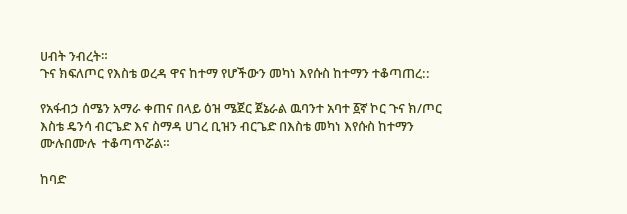ሀብት ንብረት።
ጉና ክፍለጦር የእስቴ ወረዳ ዋና ከተማ የሆችውን መካነ እየሱስ ከተማን ተቆጣጠረ::

የአፋብኃ ሰሜን አማራ ቀጠና በላይ ዕዝ ሜጀር ጀኔራል ዉባንተ አባተ ፩ኛ ኮር ጉና ክ/ጦር እስቴ ዴንሳ ብርጌድ እና ስማዳ ሀገረ ቢዝን ብርጌድ በእስቴ መካነ እየሱስ ከተማን ሙሉበሙሉ  ተቆጣጥሯል።

ከባድ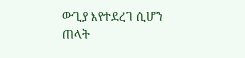ውጊያ እየተደረገ ሲሆን ጠላት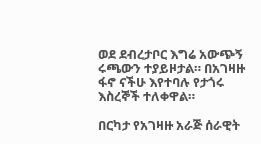ወደ ደብረታቦር እግሬ አውጭኝ ሩጫውን ተያይዞታል። በአገዛዙ ፋኖ ናችሁ እየተባሉ የታጎሩ እስረኞች ተለቀዋል።

በርካታ የአገዛዙ አራጅ ሰራዊት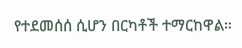የተደመሰሰ ሲሆን በርካቶች ተማርከዋል።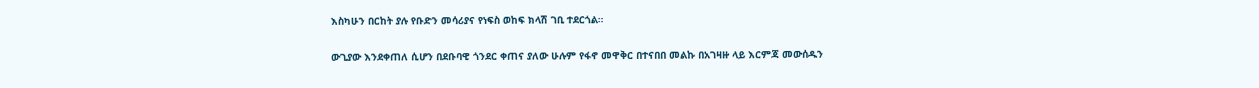እስካሁን በርከት ያሉ የቡድን መሳሪያና የነፍስ ወከፍ ክላሽ ገቢ ተደርጎል።

ውጊያው እንደቀጠለ ሲሆን በደቡባዊ ጎንደር ቀጠና ያለው ሁሉም የፋኖ መዋቅር በተናበበ መልኩ በአገዛዙ ላይ እርምጃ መውሰዱን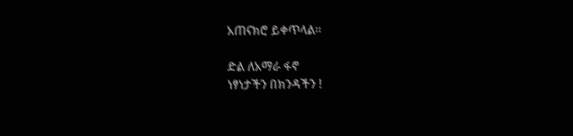አጠናክሮ ይቀጥላል።

ድል ለአማራ ፋኖ
ነፃነታችን በክንዳችን !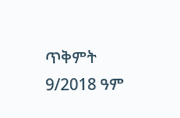ጥቅምት 9/2018 ዓም